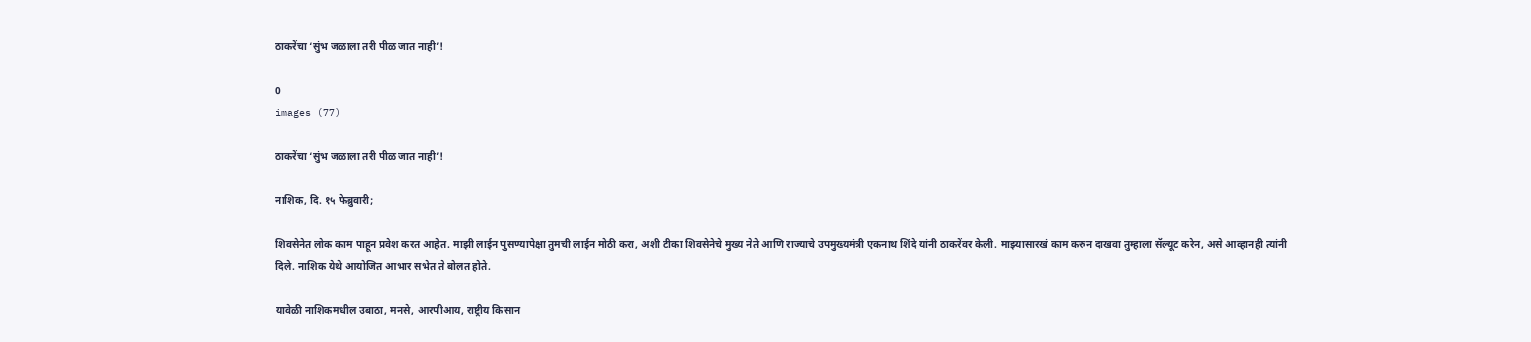ठाकरेंचा ‘सुंभ जळाला तरी पीळ जात नाही’!

0
images (77)

ठाकरेंचा ‘सुंभ जळाला तरी पीळ जात नाही’!

नाशिक, दि. १५ फेब्रुवारी;

शिवसेनेत लोक काम पाहून प्रवेश करत आहेत. माझी लाईन पुसण्यापेक्षा तुमची लाईन मोठी करा, अशी टीका शिवसेनेचे मुख्य नेते आणि राज्याचे उपमुख्यमंत्री एकनाथ शिंदे यांनी ठाकरेंवर केली. माझ्यासारखं काम करुन दाखवा तुम्हाला सॅल्यूट करेन, असे आव्हानही त्यांनी दिले. नाशिक येथे आयोजित आभार सभेत ते बोलत होते.

यावेळी नाशिकमधील उबाठा, मनसे, आरपीआय, राष्ट्रीय किसान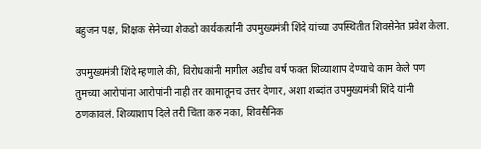बहुजन पक्ष, शिक्षक सेनेच्या शेकडो कार्यकर्त्यांनी उपमुख्यमंत्री शिंदे यांच्या उपस्थितीत शिवसेनेत प्रवेश केला.

उपमुख्यमंत्री शिंदे म्हणाले की, विरोधकांनी मागील अडीच वर्ष फक्त शिव्याशाप देण्याचे काम केले पण तुमच्या आरोपांना आरोपांनी नाही तर कामातूनच उत्तर देणार, अशा शब्दांत उपमुख्यमंत्री शिंदे यांनी ठणकावलं. शिव्याशाप दिले तरी चिंता करु नका, शिवसैनिक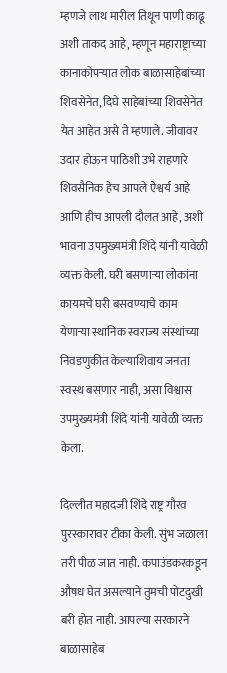म्हणजे लाथ मारील तिथून पाणी काढू अशी ताकद आहे, म्हणून महाराष्ट्राच्या कानाकोपऱ्यात लोक बाळासाहेबांच्या शिवसेनेत, दिघे साहेबांच्या शिवसेनेत येत आहेत असे ते म्हणाले. जीवावर उदार होऊन पाठिशी उभे राहणारे शिवसैनिक हेच आपले ऐश्वर्य आहे आणि हीच आपली दौलत आहे, अशी भावना उपमुख्यमंत्री शिंदे यांनी यावेळी व्यक्त केली. घरी बसणाऱ्या लोकांना कायमचे घरी बसवण्याचे काम येणाऱ्या स्थानिक स्वराज्य संस्थांच्या निवडणुकीत केल्याशिवाय जनता स्वस्थ बसणार नाही, असा विश्वास उपमुख्यमंत्री शिंदे यांनी यावेळी व्यक्त केला.

दिल्लीत महादजी शिंदे राष्ट्र गौरव पुरस्कारावर टीका केली. सुंभ जळाला तरी पीळ जात नाही. कपाउंडकरकडून औषध घेत असल्याने तुमची पोटदुखी बरी होत नाही. आपल्या सरकारने बाळासाहेब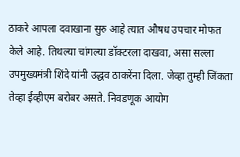ठाकरे आपला दवाखाना सुरु आहे त्यात औषध उपचार मोफत केले आहे. तिथल्या चांगल्या डॉक्टरला दाखवा, असा सल्ला उपमुख्यमंत्री शिंदे यांनी उद्धव ठाकरेंना दिला. जेव्हा तुम्ही जिंकता तेव्हा ईव्हीएम बरोबर असते. निवडणूक आयोग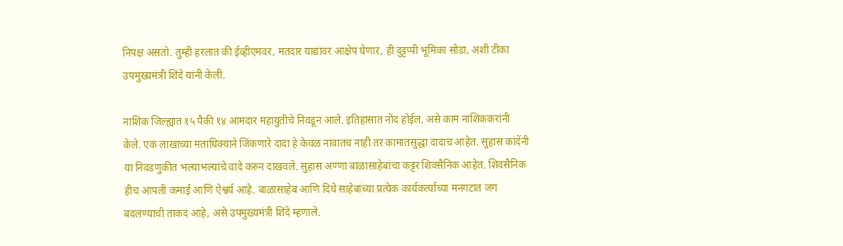निपक्ष असतो. तुम्ही हरलात की ईव्हीएमवर, मतदार याद्यांवर आक्षेप घेणार, ही दुट्टप्पी भूमिका सोडा, अशी टीका उपमुख्यमंत्री शिंदे यांनी केली.

नाशिक जिल्ह्यात १५ पैकी १४ आमदार महायुतीचे निवडून आले. इतिहासात नोंद होईल, असे काम नाशिककरांनी केले. एक लाखाच्या मताधिक्याने जिंकणारे दादा हे केवळ नावातच नाही तर कामातसुद्धा दादाच आहेत. सुहास कांदेंनी या निवडणुकीत भल्याभल्यांचे वांदे करुन दाखवले. सुहास अण्णा बाळासाहेबांचा कट्टर शिवसैनिक आहेत. शिवसैनिक हीच आपली कमाई आणि ऐश्वर्य आहे. बाळासाहेब आणि दिघे साहेबांच्या प्रत्येक कार्यकर्त्याच्या मनगटात जग बदलण्याची ताकदं आहे, असे उपमुख्यमंत्री शिंदे म्हणाले.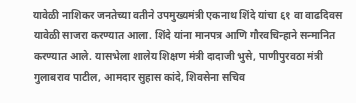यावेळी नाशिकर जनतेच्या वतीने उपमुख्यमंत्री एकनाथ शिंदे यांचा ६१ वा वाढदिवस यावेळी साजरा करण्यात आला. शिंदे यांना मानपत्र आणि गौरवचिन्हाने सन्मानित करण्यात आले. यासभेला शालेय शिक्षण मंत्री दादाजी भुसे, पाणीपुरवठा मंत्री गुलाबराव पाटील, आमदार सुहास कांदे, शिवसेना सचिव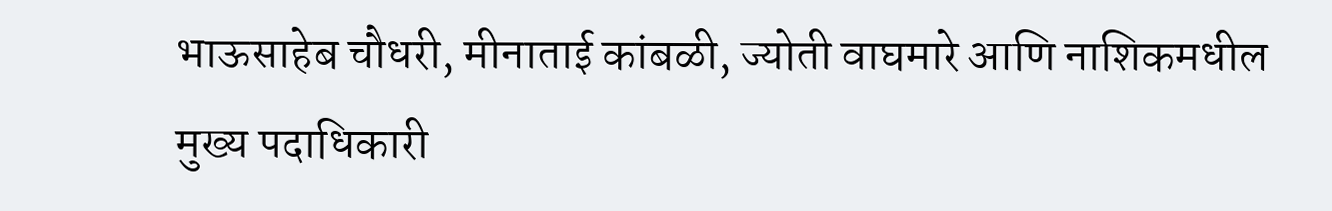भाऊसाहेब चौधरी, मीनाताई कांबळी, ज्योती वाघमारे आणि नाशिकमधील मुख्य पदाधिकारी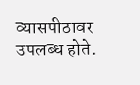व्यासपीठावर उपलब्ध होते.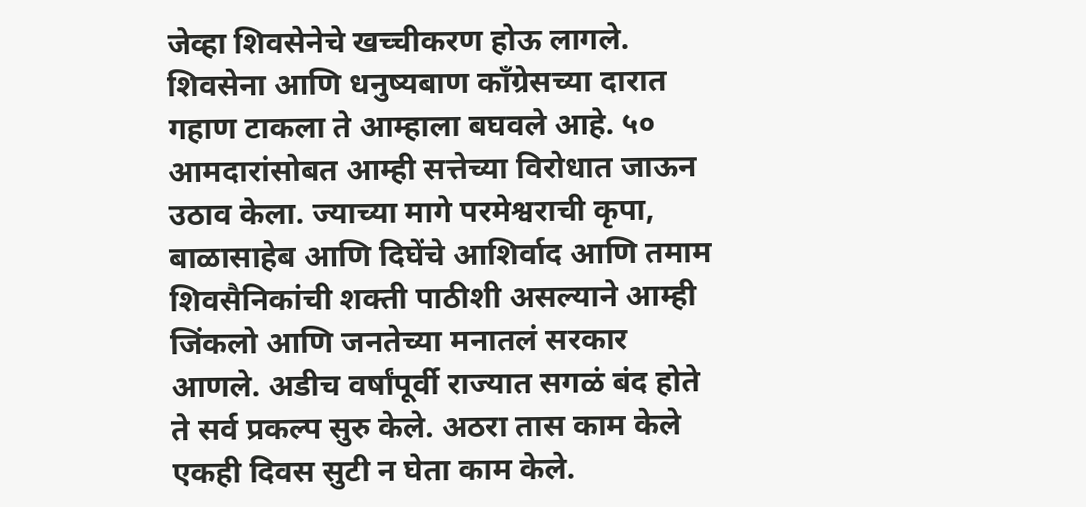जेव्हा शिवसेनेचे खच्चीकरण होऊ लागले. शिवसेना आणि धनुष्यबाण काँग्रेसच्या दारात गहाण टाकला ते आम्हाला बघवले आहे. ५० आमदारांसोबत आम्ही सत्तेच्या विरोधात जाऊन उठाव केला. ज्याच्या मागे परमेश्वराची कृपा, बाळासाहेब आणि दिघेंचे आशिर्वाद आणि तमाम शिवसैनिकांची शक्ती पाठीशी असल्याने आम्ही जिंकलो आणि जनतेच्या मनातलं सरकार आणले. अडीच वर्षांपूर्वी राज्यात सगळं बंद होते ते सर्व प्रकल्प सुरु केले. अठरा तास काम केले एकही दिवस सुटी न घेता काम केले.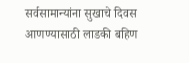सर्वसामान्यांना सुखाचे दिवस आणण्यासाठी लाडकी बहिण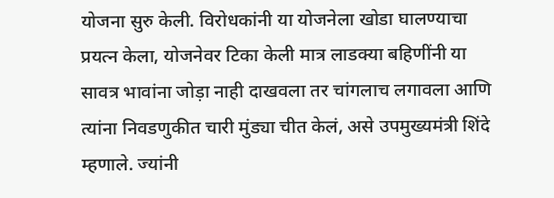योजना सुरु केली. विरोधकांनी या योजनेला खोडा घालण्याचा प्रयत्न केला, योजनेवर टिका केली मात्र लाडक्या बहिणींनी या सावत्र भावांना जोड़ा नाही दाखवला तर चांगलाच लगावला आणि त्यांना निवडणुकीत चारी मुंड्या चीत केलं, असे उपमुख्यमंत्री शिंदे म्हणाले. ज्यांनी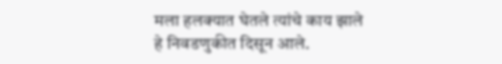मला हलक्यात घेतले त्यांचे काय झाले हे निवडणुकीत दिसून आले.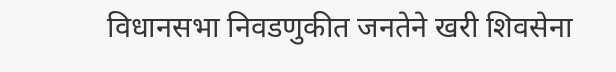विधानसभा निवडणुकीत जनतेने खरी शिवसेना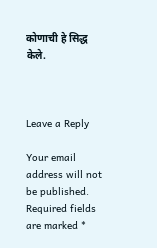कोणाची हे सिद्ध केले.



Leave a Reply

Your email address will not be published. Required fields are marked *